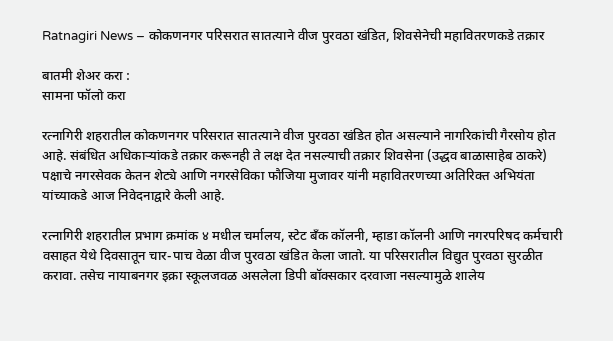Ratnagiri News – कोकणनगर परिसरात सातत्याने वीज पुरवठा खंडित, शिवसेनेची महावितरणकडे तक्रार

बातमी शेअर करा :
सामना फॉलो करा

रत्नागिरी शहरातील कोकणनगर परिसरात सातत्याने वीज पुरवठा खंडित होत असल्याने नागरिकांची गैरसोय होत आहे. संबंधित अधिकाऱ्यांकडे तक्रार करूनही ते लक्ष देत नसल्याची तक्रार शिवसेना (उद्धव बाळासाहेब ठाकरे) पक्षाचे नगरसेवक केतन शेट्ये आणि नगरसेविका फौजिया मुजावर यांनी महावितरणच्या अतिरिक्त अभियंता यांच्याकडे आज निवेदनाद्वारे केली आहे.

रत्नागिरी शहरातील प्रभाग क्रमांक ४ मधील चर्मालय, स्टेट बँक कॉलनी, म्हाडा कॉलनी आणि नगरपरिषद कर्मचारी वसाहत येथे दिवसातून चार-पाच वेळा वीज पुरवठा खंडित केला जातो. या परिसरातील विद्युत पुरवठा सुरळीत करावा. तसेच नायाबनगर इक्रा स्कूलजवळ असलेला डिपी बॉक्सकार दरवाजा नसल्यामुळे शालेय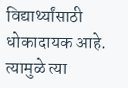विद्यार्थ्यांसाठी धोकादायक आहे. त्यामुळे त्या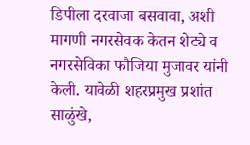डिपीला दरवाजा बसवावा, अशी मागणी नगरसेवक केतन शेट्ये व नगरसेविका फौजिया मुजावर यांनी केली. यावेळी शहरप्रमुख प्रशांत साळुंखे,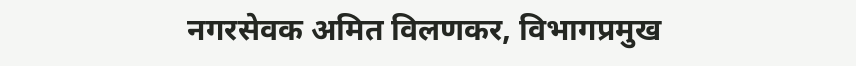नगरसेवक अमित विलणकर, विभागप्रमुख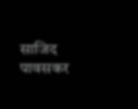साजिद पावसकर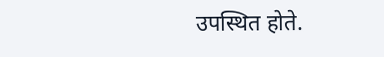उपस्थित होते.